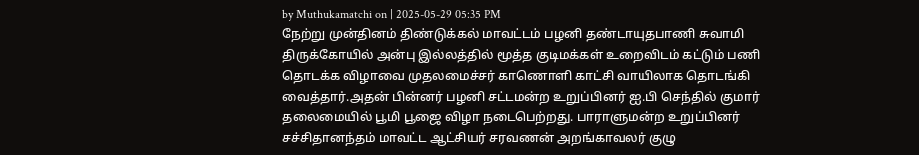by Muthukamatchi on | 2025-05-29 05:35 PM
நேற்று முன்தினம் திண்டுக்கல் மாவட்டம் பழனி தண்டாயுதபாணி சுவாமி திருக்கோயில் அன்பு இல்லத்தில் மூத்த குடிமக்கள் உறைவிடம் கட்டும் பணி தொடக்க விழாவை முதலமைச்சர் காணொளி காட்சி வாயிலாக தொடங்கி வைத்தார்.அதன் பின்னர் பழனி சட்டமன்ற உறுப்பினர் ஐ.பி செந்தில் குமார் தலைமையில் பூமி பூஜை விழா நடைபெற்றது. பாராளுமன்ற உறுப்பினர் சச்சிதானந்தம் மாவட்ட ஆட்சியர் சரவணன் அறங்காவலர் குழு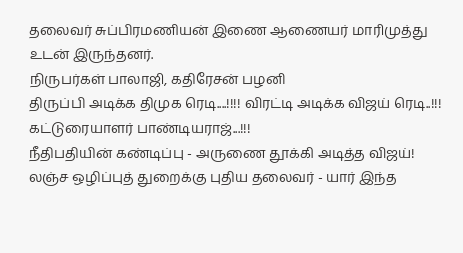தலைவர் சுப்பிரமணியன் இணை ஆணையர் மாரிமுத்து உடன் இருந்தனர்.
நிருபர்கள் பாலாஜி, கதிரேசன் பழனி
திருப்பி அடிக்க திமுக ரெடி....!!!! விரட்டி அடிக்க விஜய் ரெடி..!!! கட்டுரையாளர் பாண்டியராஜ்...!!!
நீதிபதியின் கண்டிப்பு - அருணை தூக்கி அடித்த விஜய்! லஞ்ச ஒழிப்புத் துறைக்கு புதிய தலைவர் - யார் இந்த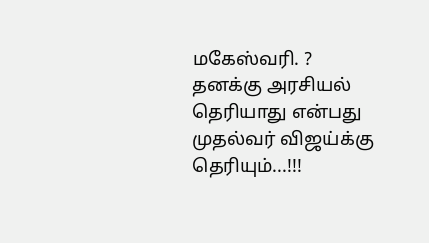மகேஸ்வரி. ?
தனக்கு அரசியல் தெரியாது என்பது முதல்வர் விஜய்க்கு தெரியும்...!!!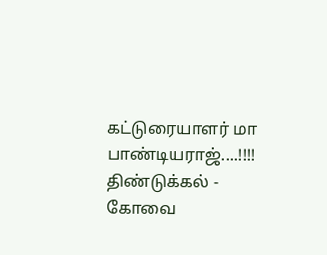கட்டுரையாளர் மா பாண்டியராஜ்....!!!!
திண்டுக்கல் - கோவை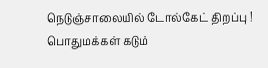நெடுஞ்சாலையில் டோல்கேட் திறப்பு ! பொதுமக்கள் கடும்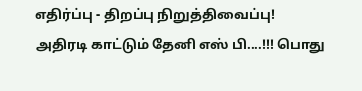எதிர்ப்பு - திறப்பு நிறுத்திவைப்பு!
அதிரடி காட்டும் தேனி எஸ் பி....!!! பொது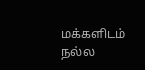மக்களிடம் நல்ல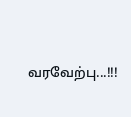வரவேற்பு...!!!